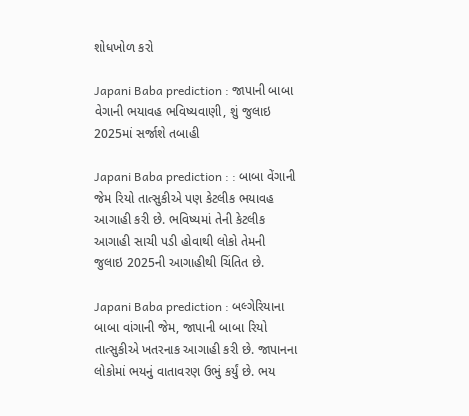શોધખોળ કરો

Japani Baba prediction : જાપાની બાબા વેગાની ભયાવહ ભવિષ્યવાણી, શું જુલાઇ 2025માં સર્જાશે તબાહી

Japani Baba prediction : : બાબા વેંગાની જેમ રિયો તાત્સુકીએ પણ કેટલીક ભયાવહ આગાહી કરી છે. ભવિષ્યમાં તેની કેટલીક આગાહી સાચી પડી હોવાથી લોકો તેમની જુલાઇ 2025ની આગાહીથી ચિંતિત છે.

Japani Baba prediction : બલ્ગેરિયાના બાબા વાંગાની જેમ, જાપાની બાબા રિયો તાત્સુકીએ ખતરનાક આગાહી કરી છે. જાપાનના લોકોમાં ભયનું વાતાવરણ ઉભું કર્યું છે. ભય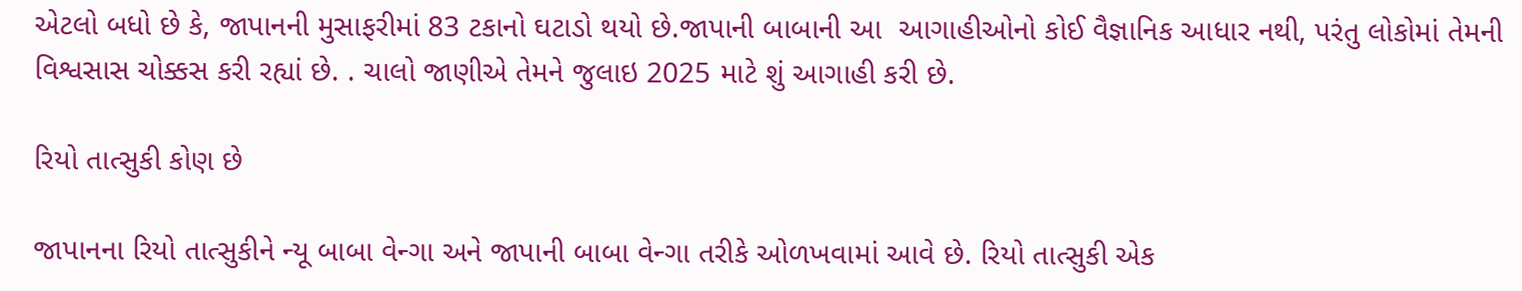એટલો બધો છે કે, જાપાનની મુસાફરીમાં 83 ટકાનો ઘટાડો થયો છે.જાપાની બાબાની આ  આગાહીઓનો કોઈ વૈજ્ઞાનિક આધાર નથી, પરંતુ લોકોમાં તેમની વિશ્વસાસ ચોક્કસ કરી રહ્યાં છે. . ચાલો જાણીએ તેમને જુલાઇ 2025 માટે શું આગાહી કરી છે.

રિયો તાત્સુકી કોણ છે

જાપાનના રિયો તાત્સુકીને ન્યૂ બાબા વેન્ગા અને જાપાની બાબા વેન્ગા તરીકે ઓળખવામાં આવે છે. રિયો તાત્સુકી એક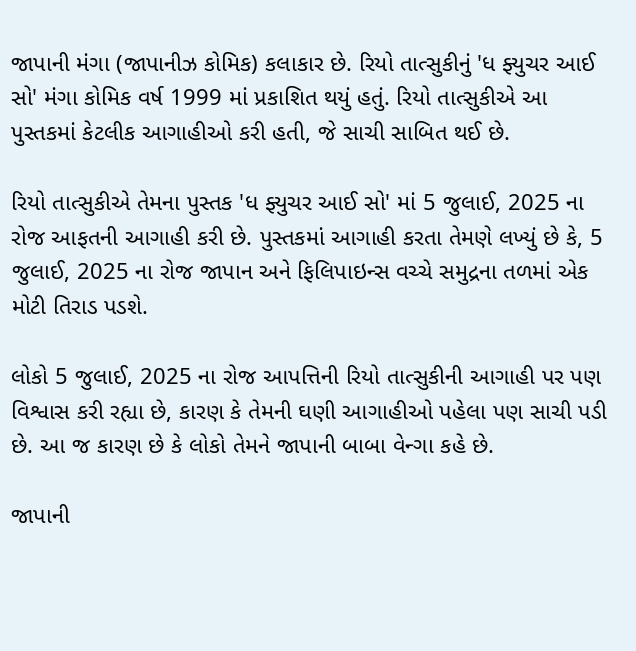જાપાની મંગા (જાપાનીઝ કોમિક) કલાકાર છે. રિયો તાત્સુકીનું 'ધ ફ્યુચર આઈ સો' મંગા કોમિક વર્ષ 1999 માં પ્રકાશિત થયું હતું. રિયો તાત્સુકીએ આ પુસ્તકમાં કેટલીક આગાહીઓ કરી હતી, જે સાચી સાબિત થઈ છે.

રિયો તાત્સુકીએ તેમના પુસ્તક 'ધ ફ્યુચર આઈ સો' માં 5 જુલાઈ, 2025 ના રોજ આફતની આગાહી કરી છે. પુસ્તકમાં આગાહી કરતા તેમણે લખ્યું છે કે, 5 જુલાઈ, 2025 ના રોજ જાપાન અને ફિલિપાઇન્સ વચ્ચે સમુદ્રના તળમાં એક મોટી તિરાડ પડશે.

લોકો 5 જુલાઈ, 2025 ના રોજ આપત્તિની રિયો તાત્સુકીની આગાહી પર પણ વિશ્વાસ કરી રહ્યા છે, કારણ કે તેમની ઘણી આગાહીઓ પહેલા પણ સાચી પડી છે. આ જ કારણ છે કે લોકો તેમને જાપાની બાબા વેન્ગા કહે છે.

જાપાની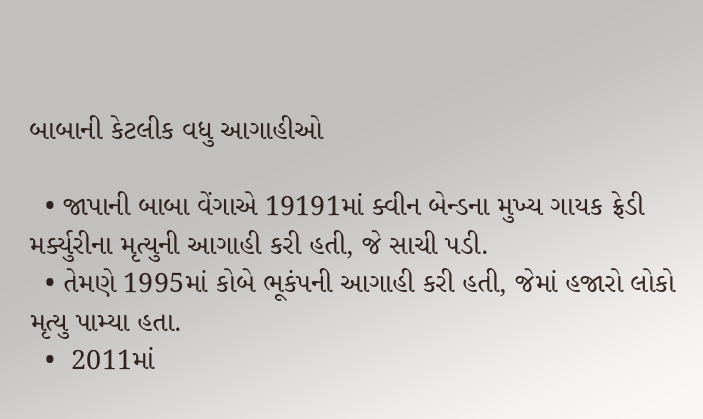બાબાની કેટલીક વધુ આગાહીઓ

  • જાપાની બાબા વેંગાએ 19191માં ક્વીન બેન્ડના મુખ્ય ગાયક ફ્રેડી મર્ક્યુરીના મૃત્યુની આગાહી કરી હતી, જે સાચી પડી.
  • તેમણે 1995માં કોબે ભૂકંપની આગાહી કરી હતી, જેમાં હજારો લોકો મૃત્યુ પામ્યા હતા.
  •  2011માં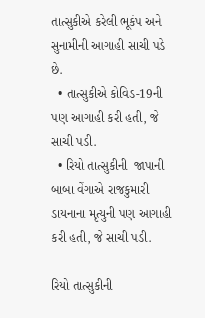તાત્સુકીએ કરેલી ભૂકંપ અને સુનામીની આગાહી સાચી પડે છે.
  • તાત્સુકીએ કોવિડ-19ની પણ આગાહી કરી હતી, જે સાચી પડી.
  • રિયો તાત્સુકીની  જાપાની બાબા વેંગાએ રાજકુમારી ડાયનાના મૃત્યુની પણ આગાહી કરી હતી, જે સાચી પડી.

રિયો તાત્સુકીની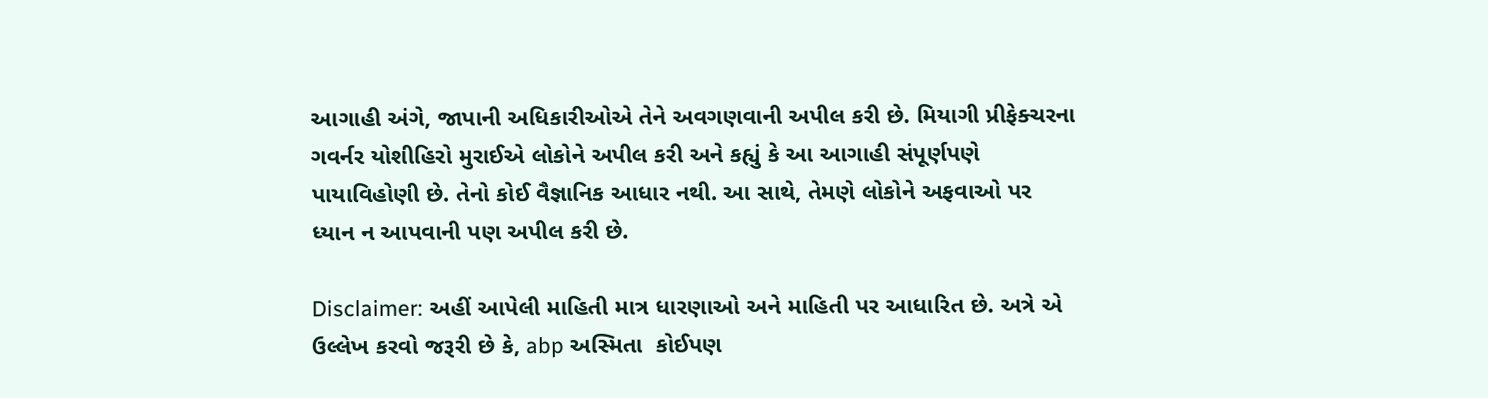આગાહી અંગે, જાપાની અધિકારીઓએ તેને અવગણવાની અપીલ કરી છે. મિયાગી પ્રીફેક્ચરના ગવર્નર યોશીહિરો મુરાઈએ લોકોને અપીલ કરી અને કહ્યું કે આ આગાહી સંપૂર્ણપણે પાયાવિહોણી છે. તેનો કોઈ વૈજ્ઞાનિક આધાર નથી. આ સાથે, તેમણે લોકોને અફવાઓ પર ધ્યાન ન આપવાની પણ અપીલ કરી છે.

Disclaimer: અહીં આપેલી માહિતી માત્ર ધારણાઓ અને માહિતી પર આધારિત છે. અત્રે એ ઉલ્લેખ કરવો જરૂરી છે કે, abp અસ્મિતા  કોઈપણ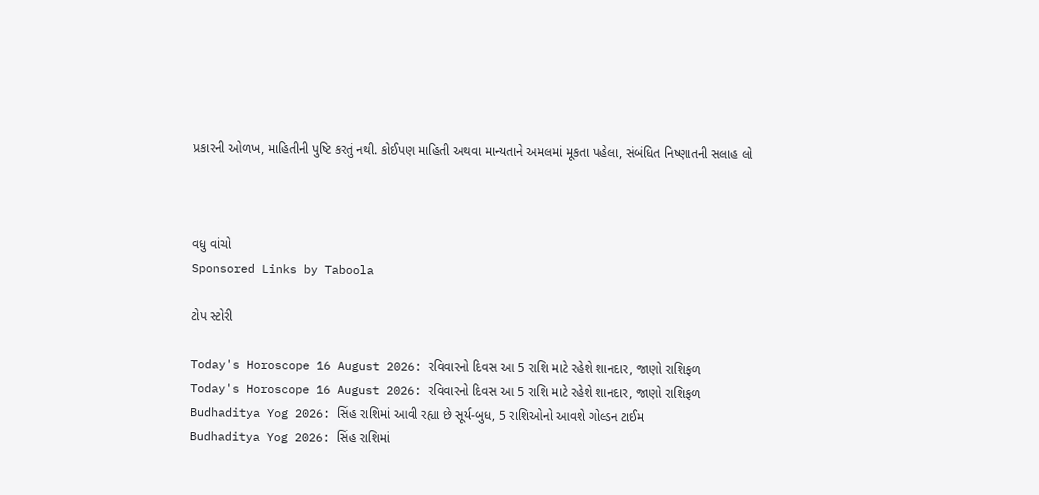પ્રકારની ઓળખ, માહિતીની પુષ્ટિ કરતું નથી. કોઈપણ માહિતી અથવા માન્યતાને અમલમાં મૂકતા પહેલા, સંબંધિત નિષ્ણાતની સલાહ લો



વધુ વાંચો
Sponsored Links by Taboola

ટોપ સ્ટોરી

Today's Horoscope 16 August 2026: રવિવારનો દિવસ આ 5 રાશિ માટે રહેશે શાનદાર, જાણો રાશિફળ
Today's Horoscope 16 August 2026: રવિવારનો દિવસ આ 5 રાશિ માટે રહેશે શાનદાર, જાણો રાશિફળ
Budhaditya Yog 2026: સિંહ રાશિમાં આવી રહ્યા છે સૂર્ય-બુધ, 5 રાશિઓનો આવશે ગોલ્ડન ટાઈમ
Budhaditya Yog 2026: સિંહ રાશિમાં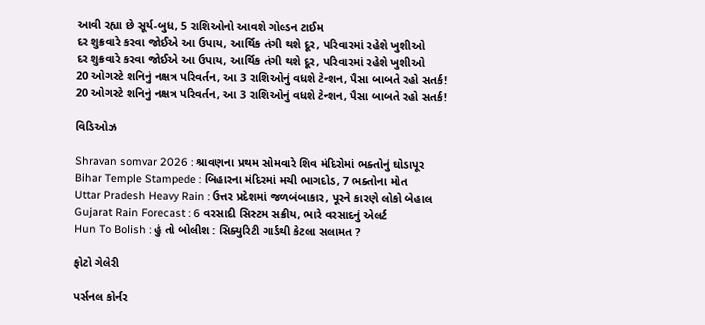આવી રહ્યા છે સૂર્ય-બુધ, 5 રાશિઓનો આવશે ગોલ્ડન ટાઈમ
દર શુક્રવારે કરવા જોઈએ આ ઉપાય, આર્થિક તંગી થશે દૂર, પરિવારમાં રહેશે ખુશીઓ
દર શુક્રવારે કરવા જોઈએ આ ઉપાય, આર્થિક તંગી થશે દૂર, પરિવારમાં રહેશે ખુશીઓ
20 ઓગસ્ટે શનિનું નક્ષત્ર પરિવર્તન, આ 3 રાશિઓનું વધશે ટેન્શન, પૈસા બાબતે રહો સતર્ક!
20 ઓગસ્ટે શનિનું નક્ષત્ર પરિવર્તન, આ 3 રાશિઓનું વધશે ટેન્શન, પૈસા બાબતે રહો સતર્ક!

વિડિઓઝ

Shravan somvar 2026 : શ્રાવણના પ્રથમ સોમવારે શિવ મંદિરોમાં ભક્તોનું ઘોડાપૂર
Bihar Temple Stampede : બિહારના મંદિરમાં મચી ભાગદોડ, 7 ભક્તોના મોત
Uttar Pradesh Heavy Rain : ઉત્તર પ્રદેશમાં જળબંબાકાર, પૂરને કારણે લોકો બેહાલ
Gujarat Rain Forecast : 6 વરસાદી સિસ્ટમ સક્રીય, ભારે વરસાદનું એલર્ટ
Hun To Bolish : હું તો બોલીશ : સિક્યુરિટી ગાર્ડથી કેટલા સલામત ?

ફોટો ગેલેરી

પર્સનલ કોર્નર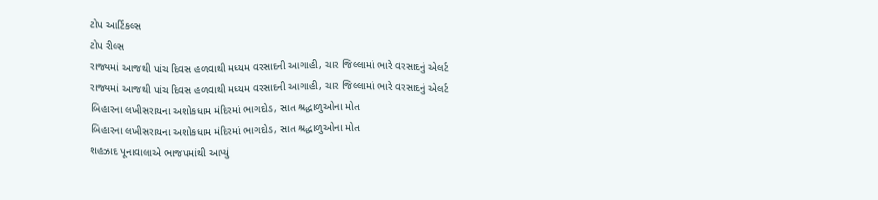ટોપ આર્ટિકલ્સ
ટોપ રીલ્સ
રાજ્યમાં આજથી પાંચ દિવસ હળવાથી મધ્યમ વરસાદની આગાહી, ચાર જિલ્લામાં ભારે વરસાદનું એલર્ટ
રાજ્યમાં આજથી પાંચ દિવસ હળવાથી મધ્યમ વરસાદની આગાહી, ચાર જિલ્લામાં ભારે વરસાદનું એલર્ટ
બિહારના લખીસરાયના અશોકધામ મંદિરમાં ભાગદોડ, સાત શ્રદ્ધાળુઓના મોત
બિહારના લખીસરાયના અશોકધામ મંદિરમાં ભાગદોડ, સાત શ્રદ્ધાળુઓના મોત
શહઝાદ પૂનાવાલાએ ભાજપમાંથી આપ્યું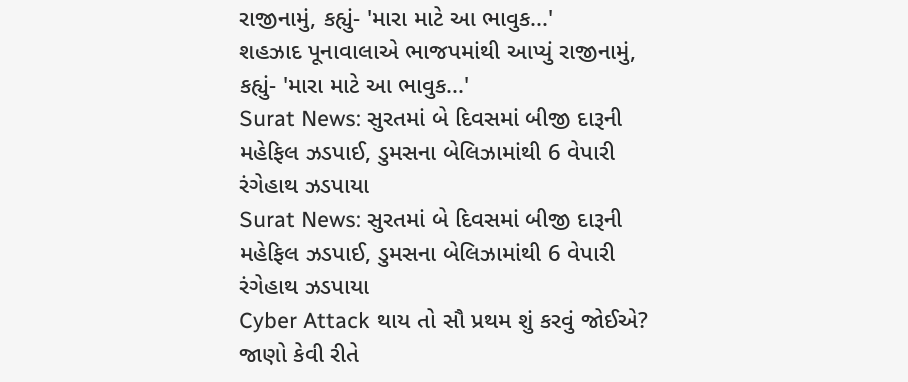રાજીનામું, કહ્યું- 'મારા માટે આ ભાવુક...'
શહઝાદ પૂનાવાલાએ ભાજપમાંથી આપ્યું રાજીનામું, કહ્યું- 'મારા માટે આ ભાવુક...'
Surat News: સુરતમાં બે દિવસમાં બીજી દારૂની મહેફિલ ઝડપાઈ, ડુમસના બેલિઝામાંથી 6 વેપારી રંગેહાથ ઝડપાયા
Surat News: સુરતમાં બે દિવસમાં બીજી દારૂની મહેફિલ ઝડપાઈ, ડુમસના બેલિઝામાંથી 6 વેપારી રંગેહાથ ઝડપાયા
Cyber Attack થાય તો સૌ પ્રથમ શું કરવું જોઈએ? જાણો કેવી રીતે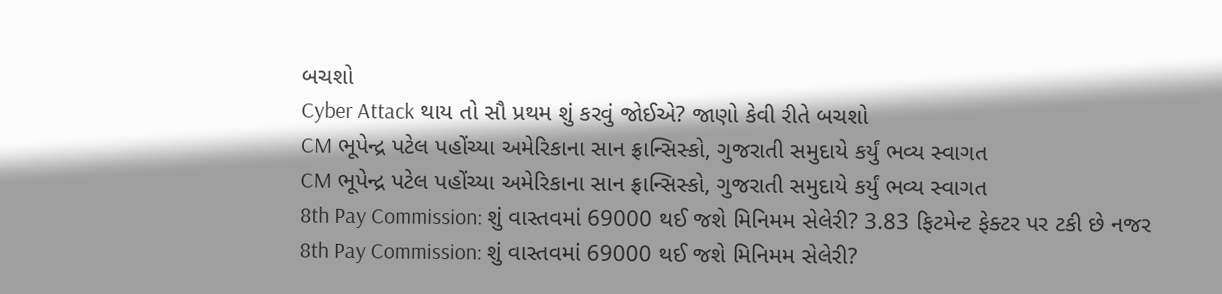બચશો
Cyber Attack થાય તો સૌ પ્રથમ શું કરવું જોઈએ? જાણો કેવી રીતે બચશો
CM ભૂપેન્દ્ર પટેલ પહોંચ્યા અમેરિકાના સાન ફ્રાન્સિસ્કો, ગુજરાતી સમુદાયે કર્યું ભવ્ય સ્વાગત
CM ભૂપેન્દ્ર પટેલ પહોંચ્યા અમેરિકાના સાન ફ્રાન્સિસ્કો, ગુજરાતી સમુદાયે કર્યું ભવ્ય સ્વાગત
8th Pay Commission: શું વાસ્તવમાં 69000 થઈ જશે મિનિમમ સેલેરી? 3.83 ફિટમેન્ટ ફેક્ટર પર ટકી છે નજર
8th Pay Commission: શું વાસ્તવમાં 69000 થઈ જશે મિનિમમ સેલેરી?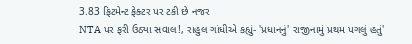3.83 ફિટમેન્ટ ફેક્ટર પર ટકી છે નજર
NTA પર ફરી ઉઠ્યા સવાલ!, રાહુલ ગાંધીએ કહ્યું- 'પ્રધાનનું' રાજીનામું પ્રથમ પગલું હતું'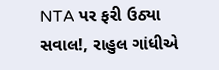NTA પર ફરી ઉઠ્યા સવાલ!, રાહુલ ગાંધીએ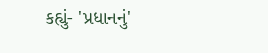કહ્યું- 'પ્રધાનનું'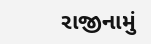રાજીનામું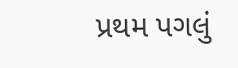પ્રથમ પગલું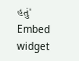હતું'
Embed widget